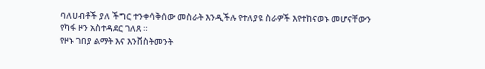ባለሀብቶች ያለ ችግር ተንቀሳቅሰው መስራት እንዲችሉ የተለያዩ ስራዎች እየተከናወኑ መሆናቸውን የካፋ ዞን አስተዳደር ገለጸ ።
የዞኑ ገበያ ልማት እና እንቨስትመንት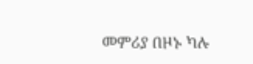መምሪያ በዞኑ ካሉ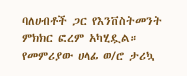ባለሀብቶች ጋር የእንቨስትመንት ምክክር ፎረም አካሂዷል። የመምሪያው ሀላፊ ወ/ሮ ታሪኳ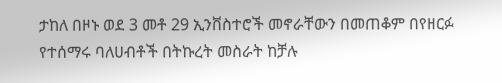ታከለ በዞኑ ወደ 3 መቶ 29 ኢንቨስተሮች መኖራቸውን በመጠቆም በየዘርፉ የተሰማሩ ባለሀብቶች በትኩረት መስራት ከቻሉ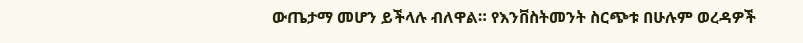ውጤታማ መሆን ይችላሉ ብለዋል። የእንቨስትመንት ስርጭቱ በሁሉም ወረዳዎች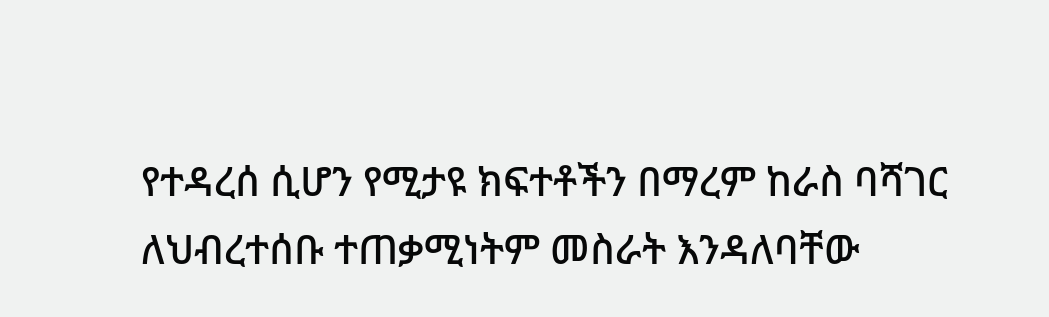የተዳረሰ ሲሆን የሚታዩ ክፍተቶችን በማረም ከራስ ባሻገር ለህብረተሰቡ ተጠቃሚነትም መስራት እንዳለባቸው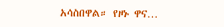አሳስበዋል። የዞኑ ዋና…